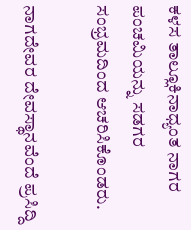ಕಳಸ ತಾಲ್ಲೂಕಿನಾಧ್ಯಂತ ನಾಗರ ಪಂಚಮಿಯನ್ನು ಸಡಗರ ಸಂಭ್ರಮದಿಂದ ಆಚರಿಸಿಕೊಂಡರು.

ನಾಗದೇವರ ದೇವಸ್ಥಾನವೆಂದೆ ಪ್ರಸಿದ್ದಿ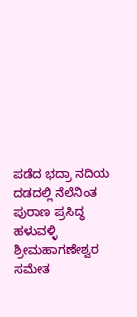ಪಡೆದ ಭದ್ರಾ ನದಿಯ ದಡದಲ್ಲಿ ನೆಲೆನಿಂತ ಪುರಾಣ ಪ್ರಸಿದ್ಧ ಹಳುವಳ್ಳಿ ಶ್ರೀಮಹಾಗಣೇಶ್ವರ ಸಮೇತ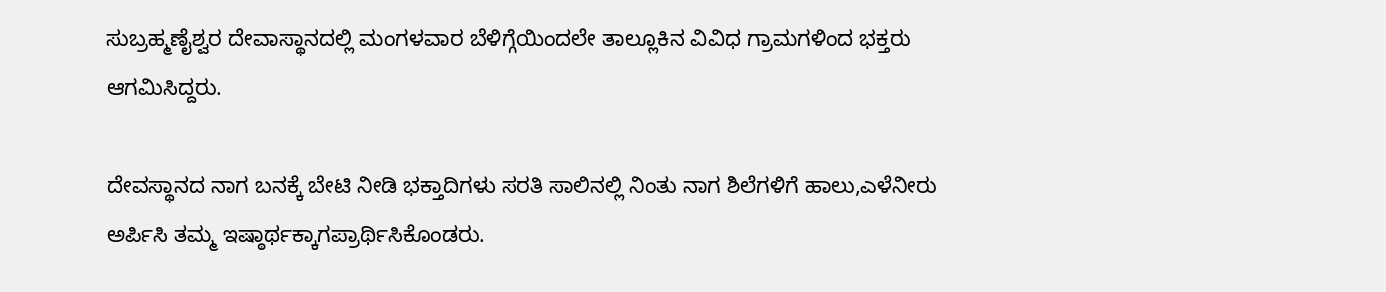ಸುಬ್ರಹ್ಮಣೈಶ್ವರ ದೇವಾಸ್ಥಾನದಲ್ಲಿ ಮಂಗಳವಾರ ಬೆಳಿಗ್ಗೆಯಿಂದಲೇ ತಾಲ್ಲೂಕಿನ ವಿವಿಧ ಗ್ರಾಮಗಳಿಂದ ಭಕ್ತರು ಆಗಮಿಸಿದ್ದರು.

ದೇವಸ್ಥಾನದ ನಾಗ ಬನಕ್ಕೆ ಬೇಟಿ ನೀಡಿ ಭಕ್ತಾದಿಗಳು ಸರತಿ ಸಾಲಿನಲ್ಲಿ ನಿಂತು ನಾಗ ಶಿಲೆಗಳಿಗೆ ಹಾಲು,ಎಳೆನೀರು ಅರ್ಪಿಸಿ ತಮ್ಮ ಇಷ್ಠಾರ್ಥಕ್ಕಾಗಪ್ರಾರ್ಥಿಸಿಕೊಂಡರು.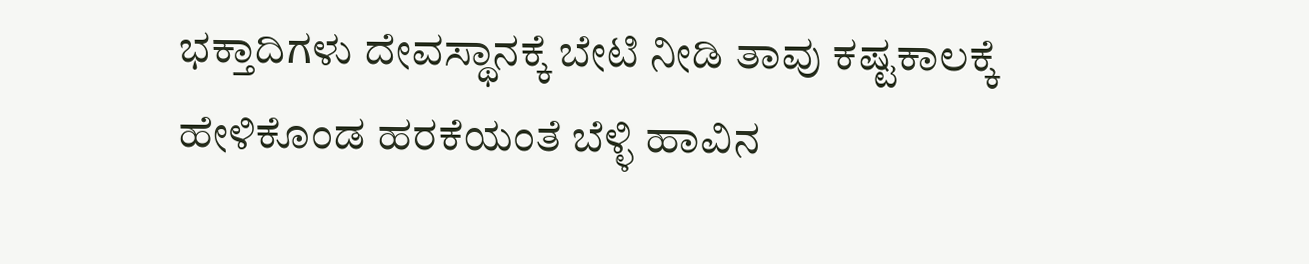ಭಕ್ತಾದಿಗಳು ದೇವಸ್ಥಾನಕ್ಕೆ ಬೇಟಿ ನೀಡಿ ತಾವು ಕಷ್ಟಕಾಲಕ್ಕೆ ಹೇಳಿಕೊಂಡ ಹರಕೆಯಂತೆ ಬೆಳ್ಳಿ ಹಾವಿನ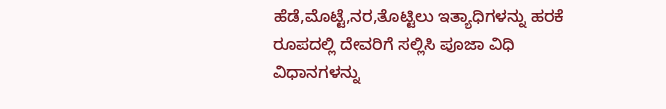ಹೆಡೆ,ಮೊಟ್ಟೆ,ನರ,ತೊಟ್ಟಿಲು ಇತ್ಯಾಧಿಗಳನ್ನು ಹರಕೆ ರೂಪದಲ್ಲಿ ದೇವರಿಗೆ ಸಲ್ಲಿಸಿ ಪೂಜಾ ವಿಧಿ ವಿಧಾನಗಳನ್ನು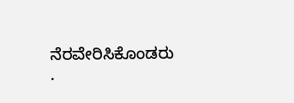ನೆರವೇರಿಸಿಕೊಂಡರು
.